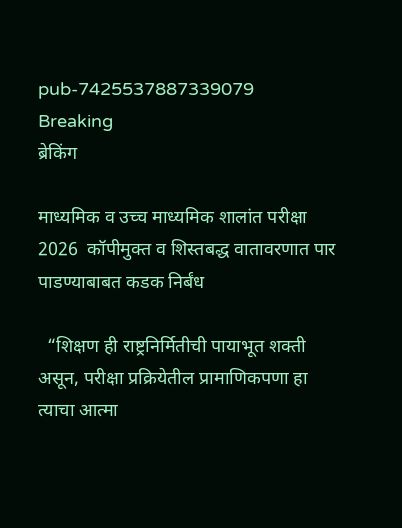pub-7425537887339079
Breaking
ब्रेकिंग

माध्यमिक व उच्च माध्यमिक शालांत परीक्षा 2026  कॉपीमुक्त व शिस्तबद्ध वातावरणात पार पाडण्याबाबत कडक निर्बंध

  “शिक्षण ही राष्ट्रनिर्मितीची पायाभूत शक्ती असून, परीक्षा प्रक्रियेतील प्रामाणिकपणा हा त्याचा आत्मा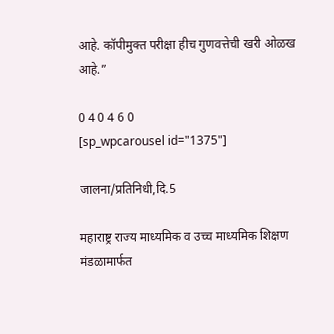आहे. कॉपीमुक्त परीक्षा हीच गुणवत्तेची खरी ओळख आहे.”

0 4 0 4 6 0
[sp_wpcarousel id="1375"]

जालना/प्रतिनिधी,दि.5

महाराष्ट्र राज्य माध्यमिक व उच्च माध्यमिक शिक्षण मंडळामार्फत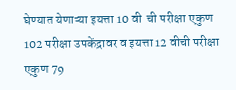घेण्यात येणाऱ्या इयत्ता 10 वी  ची परीक्षा एकुण 102 परीक्षा उपकेंद्रावर व इयत्ता 12 वीची परीक्षा एकुण 79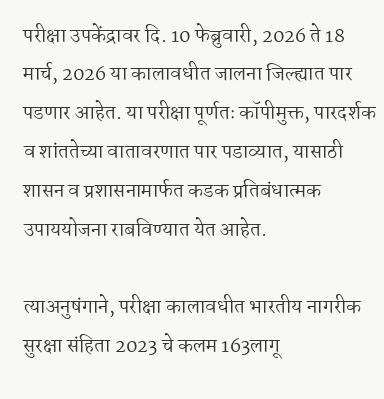परीक्षा उपकेंद्रावर दि. 10 फेब्रुवारी, 2026 ते 18 मार्च, 2026 या कालावधीत जालना जिल्ह्यात पार पडणार आहेत. या परीक्षा पूर्णतः कॉपीमुक्त, पारदर्शक व शांततेच्या वातावरणात पार पडाव्यात, यासाठी शासन व प्रशासनामार्फत कडक प्रतिबंधात्मक उपाययोजना राबविण्यात येत आहेत.

त्याअनुषंगाने, परीक्षा कालावधीत भारतीय नागरीक सुरक्षा संहिता 2023 चे कलम 163लागू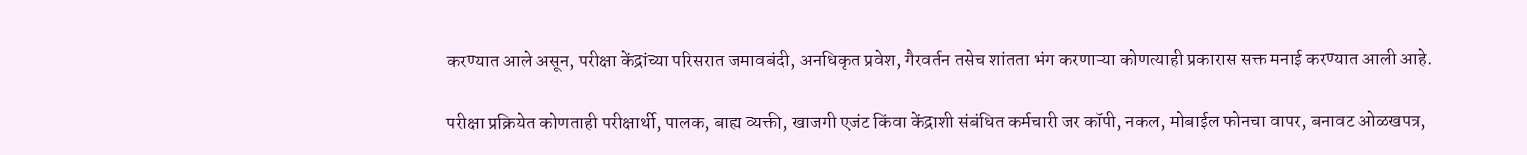करण्यात आले असून, परीक्षा केंद्रांच्या परिसरात जमावबंदी, अनधिकृत प्रवेश, गैरवर्तन तसेच शांतता भंग करणाऱ्या कोणत्याही प्रकारास सक्त मनाई करण्यात आली आहे.

परीक्षा प्रक्रियेत कोणताही परीक्षार्थी, पालक, बाह्य व्यक्ती, खाजगी एजंट किंवा केंद्राशी संबंधित कर्मचारी जर कॉपी, नकल, मोबाईल फोनचा वापर, बनावट ओळखपत्र,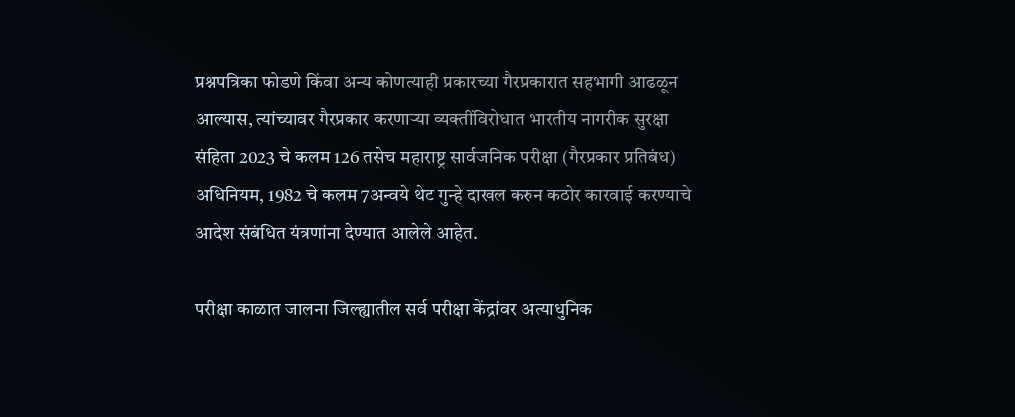प्रश्नपत्रिका फोडणे किंवा अन्य कोणत्याही प्रकारच्या गैरप्रकारात सहभागी आढळून आल्यास, त्यांच्यावर गैरप्रकार करणाऱ्या व्यक्तींविरोधात भारतीय नागरीक सुरक्षा संहिता 2023 चे कलम 126 तसेच महाराष्ट्र सार्वजनिक परीक्षा (गैरप्रकार प्रतिबंध) अधिनियम, 1982 चे कलम 7अन्वये थेट गुन्हे दाखल करुन कठोर कारवाई करण्याचे आदेश संबंधित यंत्रणांना देण्यात आलेले आहेत.

परीक्षा काळात जालना जिल्ह्यातील सर्व परीक्षा केंद्रांवर अत्याधुनिक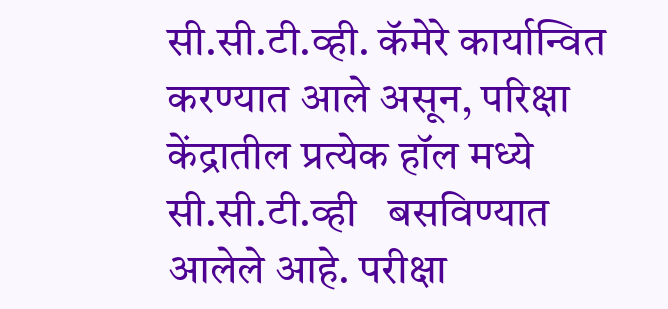सी.सी.टी.व्ही. कॅमेरे कार्यान्वित करण्यात आले असून, परिक्षा केंद्रातील प्रत्येक हॉल मध्ये सी.सी.टी.व्ही   बसविण्यात आलेले आहे. परीक्षा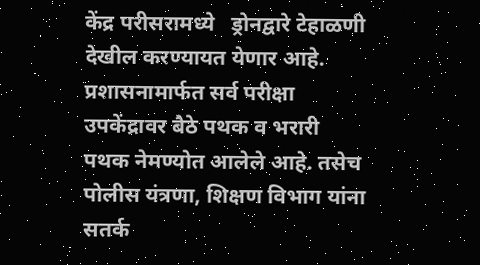केंद्र परीसरामध्ये   ड्रोनद्वारे टेहाळणी देखील करण्यायत येणार आहे. प्रशासनामार्फत सर्व परीक्षा उपकेंद्रावर बैठे पथक व भरारी पथक नेमण्योत आलेले आहे. तसेच  पोलीस यंत्रणा, शिक्षण विभाग यांना सतर्क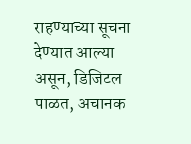राहण्याच्या सूचना देण्यात आल्या असून, डिजिटल पाळत, अचानक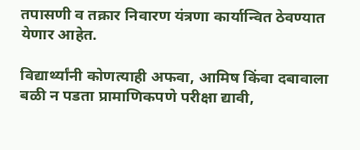तपासणी व तक्रार निवारण यंत्रणा कार्यान्वित ठेवण्यात येणार आहेत.

विद्यार्थ्यांनी कोणत्याही अफवा, आमिष किंवा दबावाला बळी न पडता प्रामाणिकपणे परीक्षा द्यावी,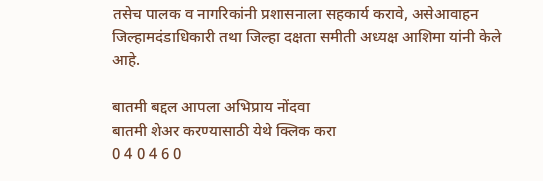तसेच पालक व नागरिकांनी प्रशासनाला सहकार्य करावे, असेआवाहन जिल्हामदंडाधिकारी तथा जिल्हा दक्षता समीती अध्यक्ष आशिमा यांनी केले आहे.

बातमी बद्दल आपला अभिप्राय नोंदवा
बातमी शेअर करण्यासाठी येथे क्लिक करा
0 4 0 4 6 0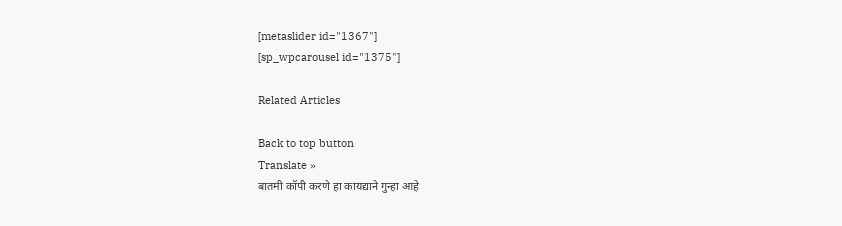[metaslider id="1367"]
[sp_wpcarousel id="1375"]

Related Articles

Back to top button
Translate »
बातमी कॉपी करणे हा कायद्याने गुन्हा आहे